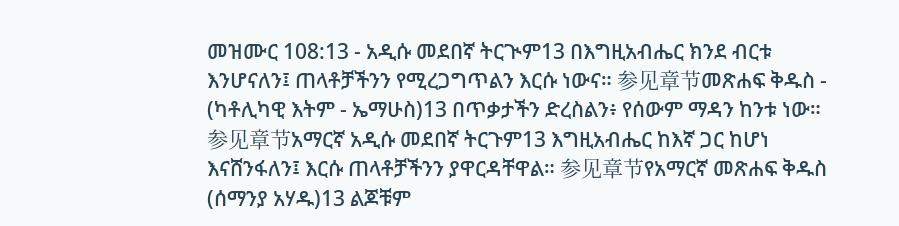መዝሙር 108:13 - አዲሱ መደበኛ ትርጒም13 በእግዚአብሔር ክንደ ብርቱ እንሆናለን፤ ጠላቶቻችንን የሚረጋግጥልን እርሱ ነውና። 参见章节መጽሐፍ ቅዱስ - (ካቶሊካዊ እትም - ኤማሁስ)13 በጥቃታችን ድረስልን፥ የሰውም ማዳን ከንቱ ነው። 参见章节አማርኛ አዲሱ መደበኛ ትርጉም13 እግዚአብሔር ከእኛ ጋር ከሆነ እናሸንፋለን፤ እርሱ ጠላቶቻችንን ያዋርዳቸዋል። 参见章节የአማርኛ መጽሐፍ ቅዱስ (ሰማንያ አሃዱ)13 ልጆቹም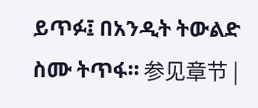ይጥፉ፤ በአንዲት ትውልድ ስሙ ትጥፋ። 参见章节 |